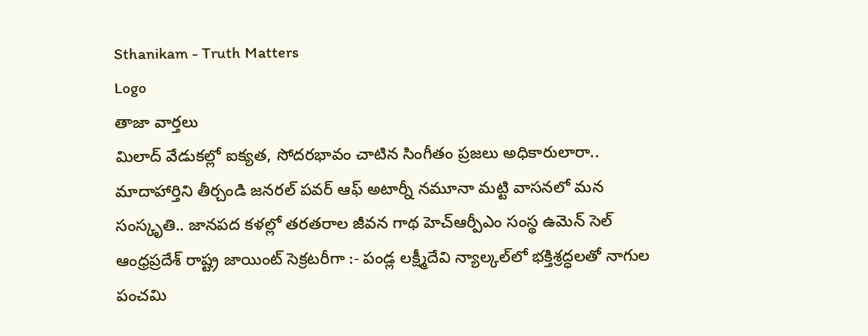Sthanikam - Truth Matters
Logo
తాజా వార్తలు
మిలాద్‌ వేడుకల్లో ఐక్యత, సోదరభావం చాటిన సింగీతం ప్రజలు అధికారులారా.. మాదాహార్తిని తీర్చండి జనరల్ పవర్ ఆఫ్ అటార్నీ నమూనా మట్టి వాసనలో మన సంస్కృతి.. జానపద కళల్లో తరతరాల జీవన గాథ హెచ్ఆర్పీఎం సంస్థ ఉమెన్ సెల్ ఆంధ్రప్రదేశ్ రాష్ట్ర జాయింట్ సెక్రటరీగా :- పండ్ల లక్ష్మీదేవి న్యాల్కల్‌లో భక్తిశ్రద్ధలతో నాగుల పంచమి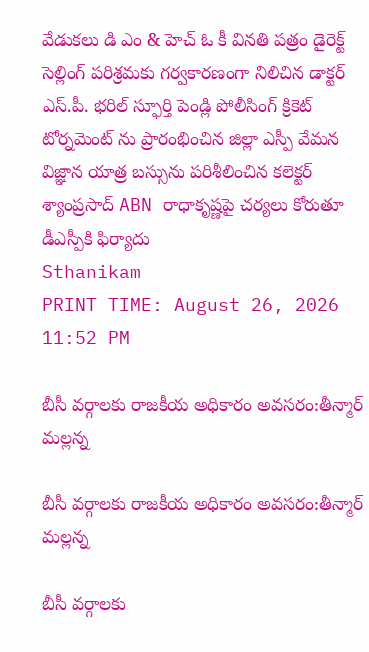వేడుకలు డి ఎం & హెచ్ ఓ కీ వినతి పత్రం డైరెక్ట్ సెల్లింగ్ పరిశ్రమకు గర్వకారణంగా నిలిచిన డాక్టర్ ఎస్.పీ. భరిల్ స్ఫూర్తి పెండ్లి పోలీసింగ్ క్రికెట్ టోర్నమెంట్ ను ప్రారంభించిన జిల్లా ఎస్పీ వేమన విజ్ఞాన యాత్ర బస్సును పరిశీలించిన కలెక్టర్ శ్యాంప్రసాద్ ABN రాధాకృష్ణపై చర్యలు కోరుతూ డీఎస్పీకి ఫిర్యాదు
Sthanikam
PRINT TIME: August 26, 2026 11:52 PM

బీసీ వర్గాలకు రాజకీయ అధికారం అవసరం:తీన్మార్ మల్లన్న

బీసీ వర్గాలకు రాజకీయ అధికారం అవసరం:తీన్మార్ మల్లన్న

బీసీ వర్గాలకు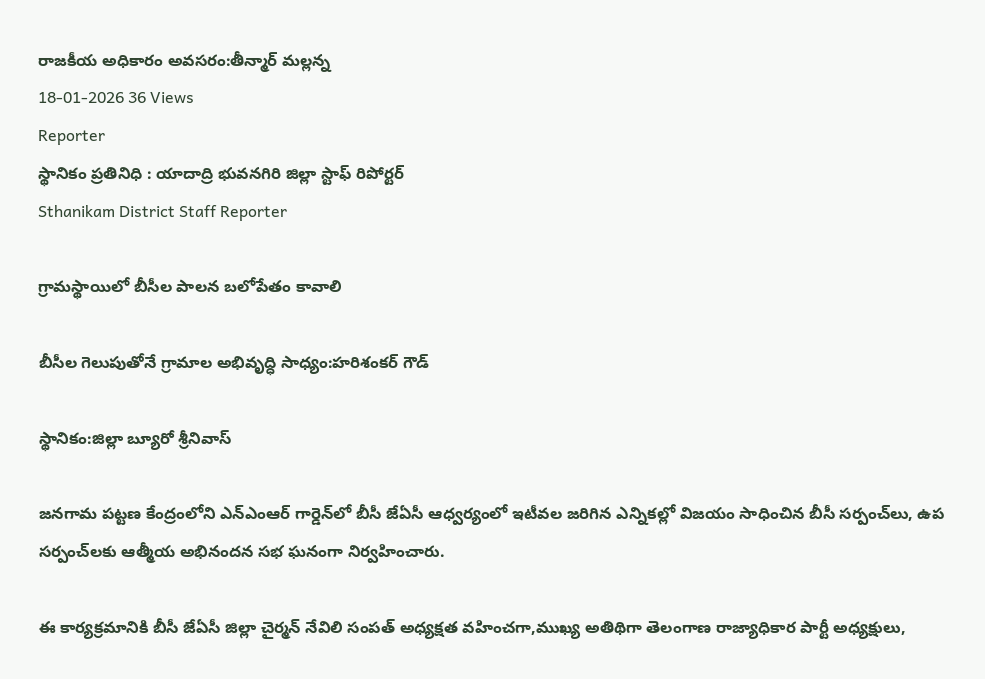రాజకీయ అధికారం అవసరం:తీన్మార్ మల్లన్న
18-01-2026 36 Views
Reporter
స్థానికం ప్రతినిధి : యాదాద్రి భువనగిరి జిల్లా స్టాఫ్ రిపోర్టర్
Sthanikam District Staff Reporter

గ్రామస్థాయిలో బీసీల పాలన బలోపేతం కావాలి

బీసీల గెలుపుతోనే గ్రామాల అభివృద్ధి సాధ్యం:హరిశంకర్ గౌడ్

స్థానికం:జిల్లా బ్యూరో శ్రీనివాస్

జనగామ పట్టణ కేంద్రంలోని ఎన్‌ఎంఆర్ గార్డెన్‌లో బీసీ జేఏసీ ఆధ్వర్యంలో ఇటీవల జరిగిన ఎన్నికల్లో విజయం సాధించిన బీసీ సర్పంచ్‌లు, ఉప సర్పంచ్‌లకు ఆత్మీయ అభినందన సభ ఘనంగా నిర్వహించారు.

ఈ కార్యక్రమానికి బీసీ జేఏసీ జిల్లా చైర్మన్ నేవిలి సంపత్ అధ్యక్షత వహించగా,ముఖ్య అతిథిగా తెలంగాణ రాజ్యాధికార పార్టీ అధ్యక్షులు,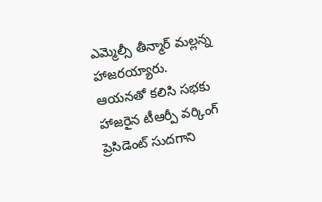ఎమ్మెల్సీ తీన్మార్ మల్లన్న హాజరయ్యారు. ఆయనతో కలిసి సభకు హాజరైన టీఆర్పీ వర్కింగ్ ప్రెసిడెంట్ సుదగాని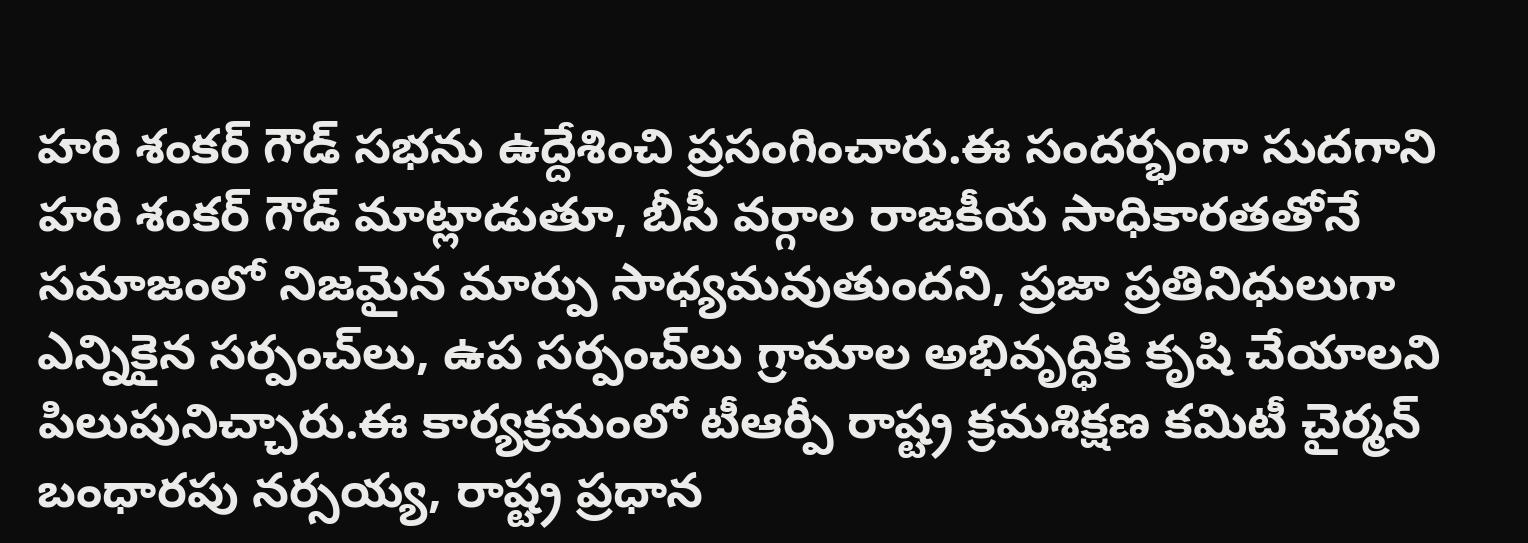హరి శంకర్ గౌడ్ సభను ఉద్దేశించి ప్రసంగించారు.ఈ సందర్భంగా సుదగాని హరి శంకర్ గౌడ్ మాట్లాడుతూ, బీసీ వర్గాల రాజకీయ సాధికారతతోనే సమాజంలో నిజమైన మార్పు సాధ్యమవుతుందని, ప్రజా ప్రతినిధులుగా ఎన్నికైన సర్పంచ్‌లు, ఉప సర్పంచ్‌లు గ్రామాల అభివృద్ధికి కృషి చేయాలని పిలుపునిచ్చారు.ఈ కార్యక్రమంలో టీఆర్పీ రాష్ట్ర క్రమశిక్షణ కమిటీ చైర్మన్ బంధారపు నర్సయ్య, రాష్ట్ర ప్రధాన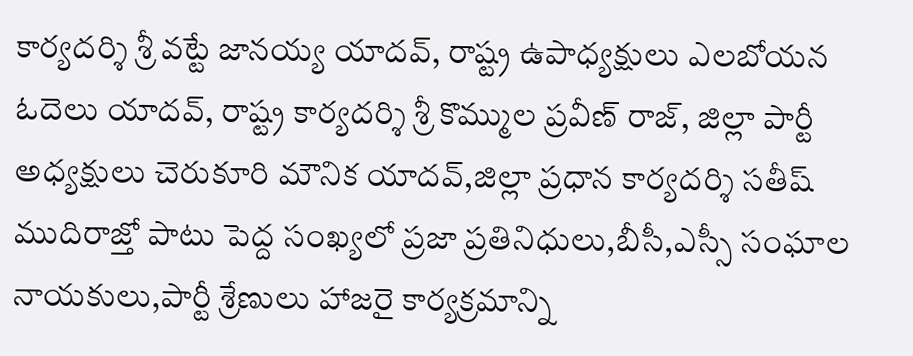కార్యదర్శి శ్రీ వట్టే జానయ్య యాదవ్, రాష్ట్ర ఉపాధ్యక్షులు ఎలబోయన ఓదెలు యాదవ్, రాష్ట్ర కార్యదర్శి శ్రీ కొమ్ముల ప్రవీణ్ రాజ్, జిల్లా పార్టీ అధ్యక్షులు చెరుకూరి మౌనిక యాదవ్,జిల్లా ప్రధాన కార్యదర్శి సతీష్ ముదిరాజ్తో పాటు పెద్ద సంఖ్యలో ప్రజా ప్రతినిధులు,బీసీ,ఎస్సీ సంఘాల నాయకులు,పార్టీ శ్రేణులు హాజరై కార్యక్రమాన్ని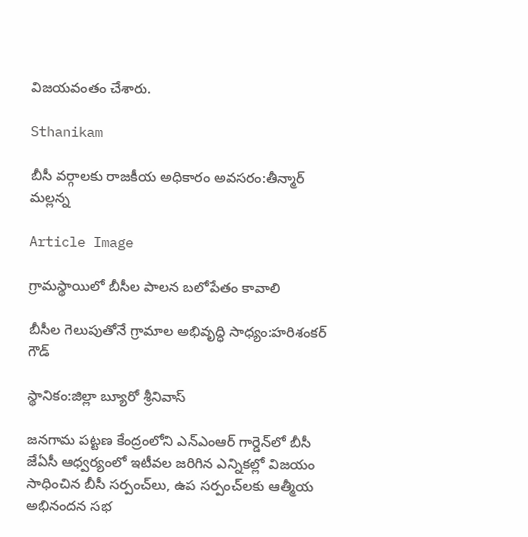విజయవంతం చేశారు.

Sthanikam

బీసీ వర్గాలకు రాజకీయ అధికారం అవసరం:తీన్మార్ మల్లన్న

Article Image

గ్రామస్థాయిలో బీసీల పాలన బలోపేతం కావాలి

బీసీల గెలుపుతోనే గ్రామాల అభివృద్ధి సాధ్యం:హరిశంకర్ గౌడ్

స్థానికం:జిల్లా బ్యూరో శ్రీనివాస్

జనగామ పట్టణ కేంద్రంలోని ఎన్‌ఎంఆర్ గార్డెన్‌లో బీసీ జేఏసీ ఆధ్వర్యంలో ఇటీవల జరిగిన ఎన్నికల్లో విజయం సాధించిన బీసీ సర్పంచ్‌లు, ఉప సర్పంచ్‌లకు ఆత్మీయ అభినందన సభ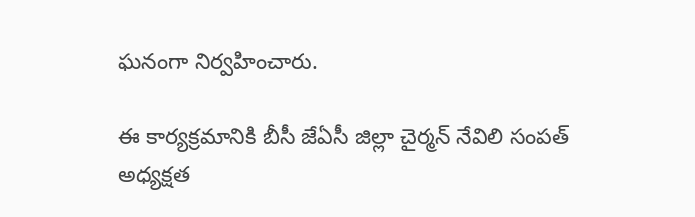ఘనంగా నిర్వహించారు.

ఈ కార్యక్రమానికి బీసీ జేఏసీ జిల్లా చైర్మన్ నేవిలి సంపత్ అధ్యక్షత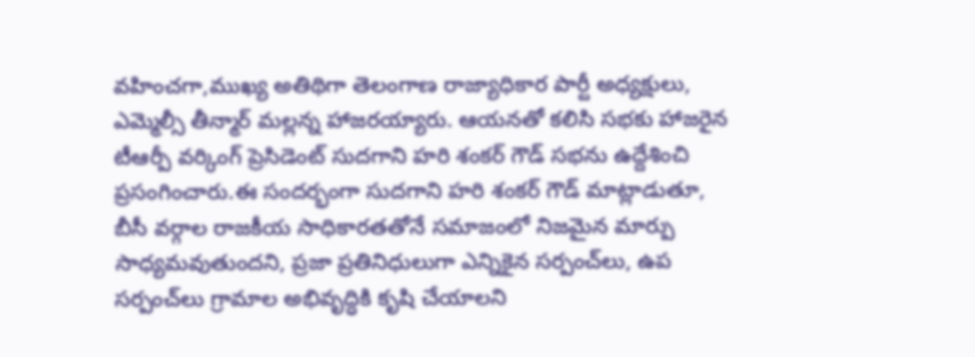వహించగా,ముఖ్య అతిథిగా తెలంగాణ రాజ్యాధికార పార్టీ అధ్యక్షులు, ఎమ్మెల్సీ తీన్మార్ మల్లన్న హాజరయ్యారు. ఆయనతో కలిసి సభకు హాజరైన టీఆర్పీ వర్కింగ్ ప్రెసిడెంట్ సుదగాని హరి శంకర్ గౌడ్ సభను ఉద్దేశించి ప్రసంగించారు.ఈ సందర్భంగా సుదగాని హరి శంకర్ గౌడ్ మాట్లాడుతూ, బీసీ వర్గాల రాజకీయ సాధికారతతోనే సమాజంలో నిజమైన మార్పు సాధ్యమవుతుందని, ప్రజా ప్రతినిధులుగా ఎన్నికైన సర్పంచ్‌లు, ఉప సర్పంచ్‌లు గ్రామాల అభివృద్ధికి కృషి చేయాలని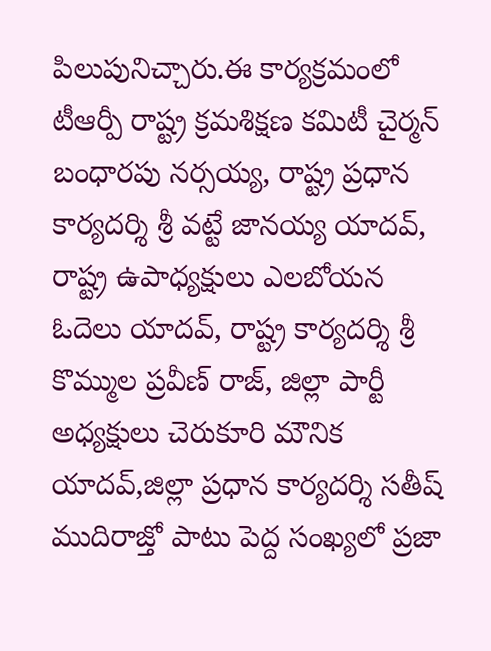పిలుపునిచ్చారు.ఈ కార్యక్రమంలో టీఆర్పీ రాష్ట్ర క్రమశిక్షణ కమిటీ చైర్మన్ బంధారపు నర్సయ్య, రాష్ట్ర ప్రధాన కార్యదర్శి శ్రీ వట్టే జానయ్య యాదవ్, రాష్ట్ర ఉపాధ్యక్షులు ఎలబోయన ఓదెలు యాదవ్, రాష్ట్ర కార్యదర్శి శ్రీ కొమ్ముల ప్రవీణ్ రాజ్, జిల్లా పార్టీ అధ్యక్షులు చెరుకూరి మౌనిక యాదవ్,జిల్లా ప్రధాన కార్యదర్శి సతీష్ ముదిరాజ్తో పాటు పెద్ద సంఖ్యలో ప్రజా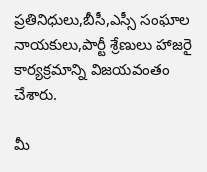ప్రతినిధులు,బీసీ,ఎస్సీ సంఘాల నాయకులు,పార్టీ శ్రేణులు హాజరై కార్యక్రమాన్ని విజయవంతం చేశారు.

మీ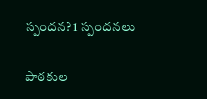స్పందన? 1 స్పందనలు

పాఠకుల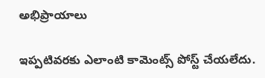అభిప్రాయాలు

ఇప్పటివరకు ఎలాంటి కామెంట్స్ పోస్ట్ చేయలేదు.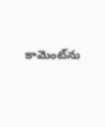కామెంట్‌ను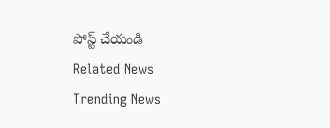పోస్ట్ చేయండి
Related News
Trending News